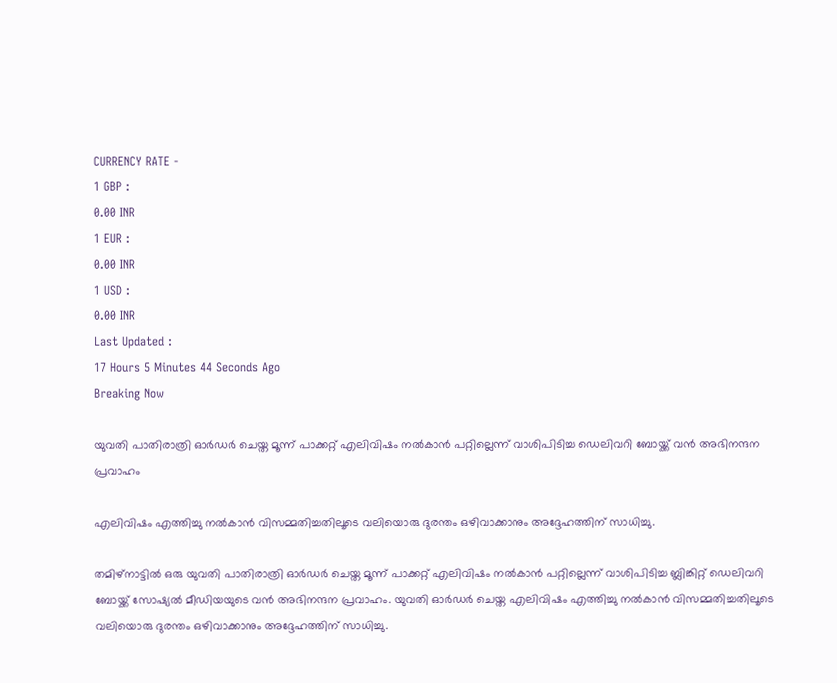CURRENCY RATE -
1 GBP :
0.00 INR
1 EUR :
0.00 INR
1 USD :
0.00 INR
Last Updated :
17 Hours 5 Minutes 44 Seconds Ago
Breaking Now

യുവതി പാതിരാത്രി ഓര്‍ഡര്‍ ചെയ്ത മൂന്ന് പാക്കറ്റ് എലിവിഷം നല്‍കാന്‍ പറ്റില്ലെന്ന് വാശിപിടിച്ച ഡെലിവറി ബോയ്ക്ക് വന്‍ അഭിനന്ദന പ്രവാഹം

എലിവിഷം എത്തിച്ചു നല്‍കാന്‍ വിസമ്മതിച്ചതിലൂടെ വലിയൊരു ദുരന്തം ഒഴിവാക്കാനും അദ്ദേഹത്തിന് സാധിച്ചു.

തമിഴ്‌നാട്ടില്‍ ഒരു യുവതി പാതിരാത്രി ഓര്‍ഡര്‍ ചെയ്ത മൂന്ന് പാക്കറ്റ് എലിവിഷം നല്‍കാന്‍ പറ്റില്ലെന്ന് വാശിപിടിച്ച ബ്ലിങ്കിറ്റ് ഡെലിവറി ബോയ്ക്ക് സോഷ്യല്‍ മീഡിയയുടെ വന്‍ അഭിനന്ദന പ്രവാഹം. യുവതി ഓര്‍ഡര്‍ ചെയ്ത എലിവിഷം എത്തിച്ചു നല്‍കാന്‍ വിസമ്മതിച്ചതിലൂടെ വലിയൊരു ദുരന്തം ഒഴിവാക്കാനും അദ്ദേഹത്തിന് സാധിച്ചു.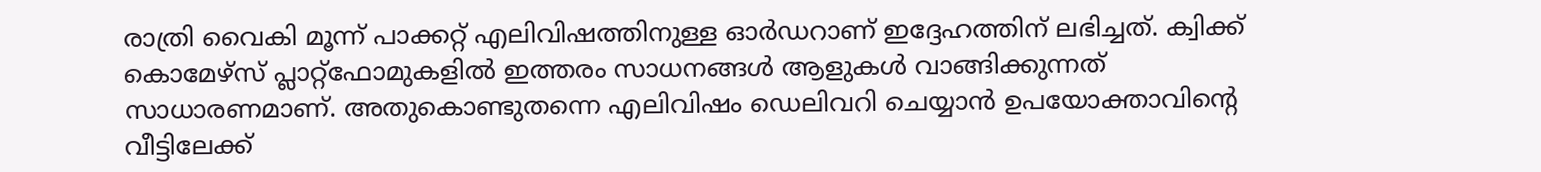രാത്രി വൈകി മൂന്ന് പാക്കറ്റ് എലിവിഷത്തിനുള്ള ഓര്‍ഡറാണ് ഇദ്ദേഹത്തിന് ലഭിച്ചത്. ക്വിക്ക് കൊമേഴ്സ് പ്ലാറ്റ്ഫോമുകളില്‍ ഇത്തരം സാധനങ്ങള്‍ ആളുകള്‍ വാങ്ങിക്കുന്നത് സാധാരണമാണ്. അതുകൊണ്ടുതന്നെ എലിവിഷം ഡെലിവറി ചെയ്യാന്‍ ഉപയോക്താവിന്റെ വീട്ടിലേക്ക്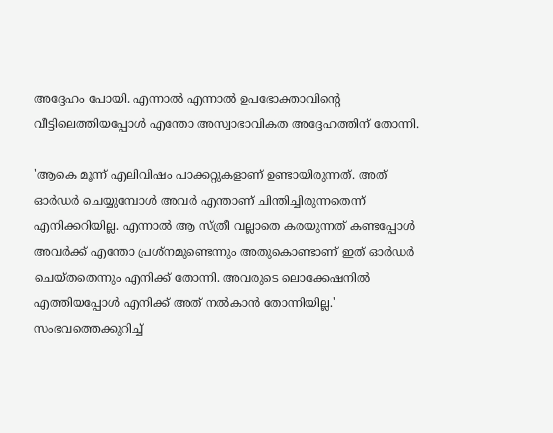അദ്ദേഹം പോയി. എന്നാല്‍ എന്നാല്‍ ഉപഭോക്താവിന്റെ വീട്ടിലെത്തിയപ്പോള്‍ എന്തോ അസ്വാഭാവികത അദ്ദേഹത്തിന് തോന്നി.

'ആകെ മൂന്ന് എലിവിഷം പാക്കറ്റുകളാണ് ഉണ്ടായിരുന്നത്. അത് ഓര്‍ഡര്‍ ചെയ്യുമ്പോള്‍ അവര്‍ എന്താണ് ചിന്തിച്ചിരുന്നതെന്ന് എനിക്കറിയില്ല. എന്നാല്‍ ആ സ്ത്രീ വല്ലാതെ കരയുന്നത് കണ്ടപ്പോള്‍ അവര്‍ക്ക് എന്തോ പ്രശ്‌നമുണ്ടെന്നും അതുകൊണ്ടാണ് ഇത് ഓര്‍ഡര്‍ ചെയ്തതെന്നും എനിക്ക് തോന്നി. അവരുടെ ലൊക്കേഷനില്‍ എത്തിയപ്പോള്‍ എനിക്ക് അത് നല്‍കാന്‍ തോന്നിയില്ല.' സംഭവത്തെക്കുറിച്ച്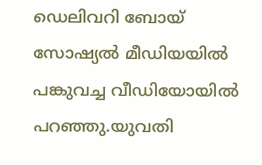ഡെലിവറി ബോയ് സോഷ്യല്‍ മീഡിയയില്‍ പങ്കുവച്ച വീഡിയോയില്‍ പറഞ്ഞു.യുവതി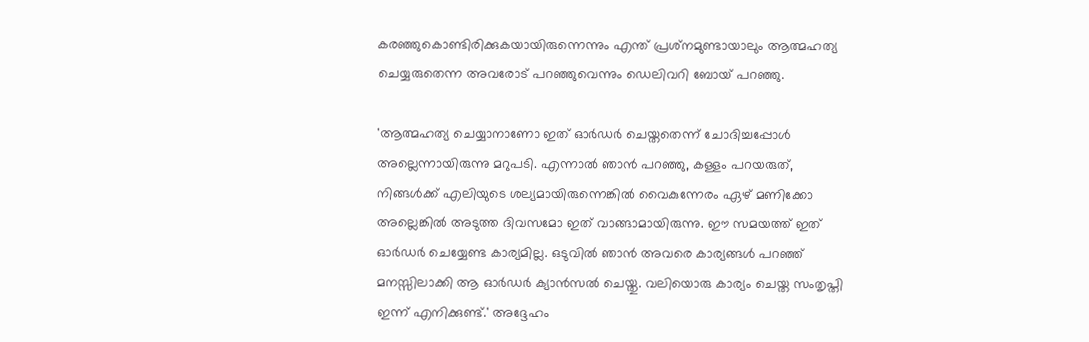കരഞ്ഞുകൊണ്ടിരിക്കുകയായിരുന്നെന്നും എന്ത് പ്രശ്‌നമുണ്ടായാലും ആത്മഹത്യ ചെയ്യരുതെന്ന അവരോട് പറഞ്ഞുവെന്നും ഡെലിവറി ബോയ് പറഞ്ഞു.

'ആത്മഹത്യ ചെയ്യാനാണോ ഇത് ഓര്‍ഡര്‍ ചെയ്തതെന്ന് ചോദിച്ചപ്പോള്‍ അല്ലെന്നായിരുന്നു മറുപടി. എന്നാല്‍ ഞാന്‍ പറഞ്ഞു, കള്ളം പറയരുത്, നിങ്ങള്‍ക്ക് എലിയുടെ ശല്യമായിരുന്നെങ്കില്‍ വൈകുന്നേരം ഏഴ് മണിക്കോ അല്ലെങ്കില്‍ അടുത്ത ദിവസമോ ഇത് വാങ്ങാമായിരുന്നു. ഈ സമയത്ത് ഇത് ഓര്‍ഡര്‍ ചെയ്യേണ്ട കാര്യമില്ല. ഒടുവില്‍ ഞാന്‍ അവരെ കാര്യങ്ങള്‍ പറഞ്ഞ് മനസ്സിലാക്കി ആ ഓര്‍ഡര്‍ ക്യാന്‍സല്‍ ചെയ്തു. വലിയൊരു കാര്യം ചെയ്ത സംതൃപ്തി ഇന്ന് എനിക്കുണ്ട്.' അദ്ദേഹം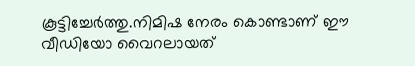കൂട്ടിച്ചേര്‍ത്തു.നിമിഷ നേരം കൊണ്ടാണ് ഈ വീഡിയോ വൈറലായത്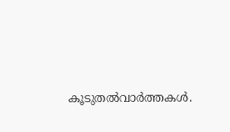കൂടുതല്‍വാര്‍ത്തകള്‍.